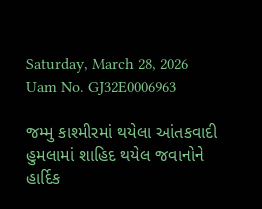Saturday, March 28, 2026
Uam No. GJ32E0006963

જમ્મુ કાશ્મીરમાં થયેલા આંતકવાદી હુમલામાં શાહિદ થયેલ જવાનોને હાર્દિક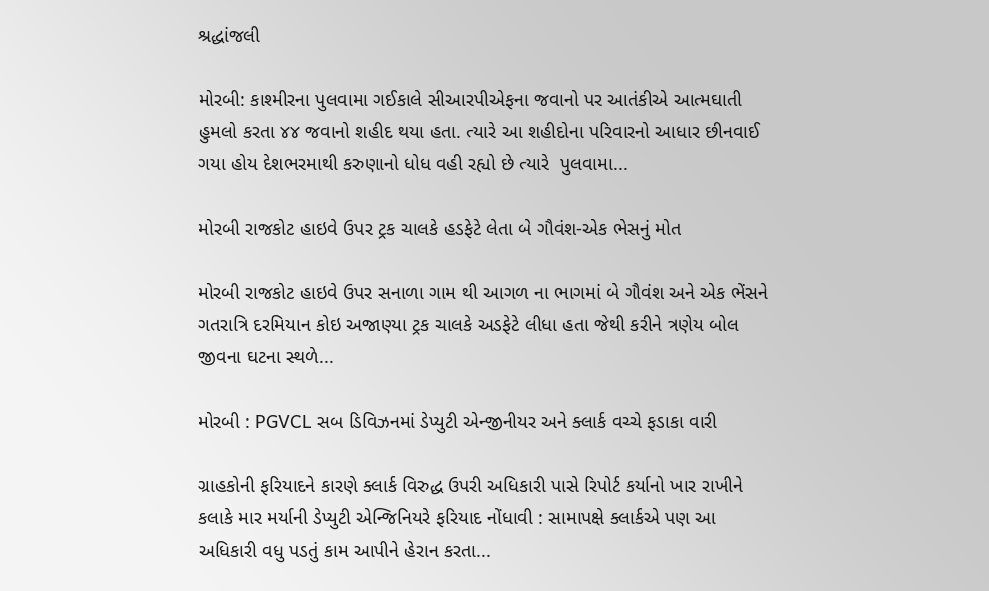શ્રદ્ધાંજલી

મોરબી: કાશ્મીરના પુલવામા ગઈકાલે સીઆરપીએફના જવાનો પર આતંકીએ આત્મઘાતી હુમલો કરતા ૪૪ જવાનો શહીદ થયા હતા. ત્યારે આ શહીદોના પરિવારનો આધાર છીનવાઈ ગયા હોય દેશભરમાથી કરુણાનો ધોધ વહી રહ્યો છે ત્યારે  પુલવામા...

મોરબી રાજકોટ હાઇવે ઉપર ટ્રક ચાલકે હડફેટે લેતા બે ગૌવંશ-એક ભેસનું મોત

મોરબી રાજકોટ હાઇવે ઉપર સનાળા ગામ થી આગળ ના ભાગમાં બે ગૌવંશ અને એક ભેંસને ગતરાત્રિ દરમિયાન કોઇ અજાણ્યા ટ્રક ચાલકે અડફેટે લીધા હતા જેથી કરીને ત્રણેય બોલ જીવના ઘટના સ્થળે...

મોરબી : PGVCL સબ ડિવિઝનમાં ડેપ્યુટી એન્જીનીયર અને ક્લાર્ક વચ્ચે ફડાકા વારી

ગ્રાહકોની ફરિયાદને કારણે ક્લાર્ક વિરુદ્ધ ઉપરી અધિકારી પાસે રિપોર્ટ કર્યાનો ખાર રાખીને કલાકે માર મર્યાની ડેપ્યુટી એન્જિનિયરે ફરિયાદ નોંધાવી : સામાપક્ષે ક્લાર્કએ પણ આ અધિકારી વધુ પડતું કામ આપીને હેરાન કરતા...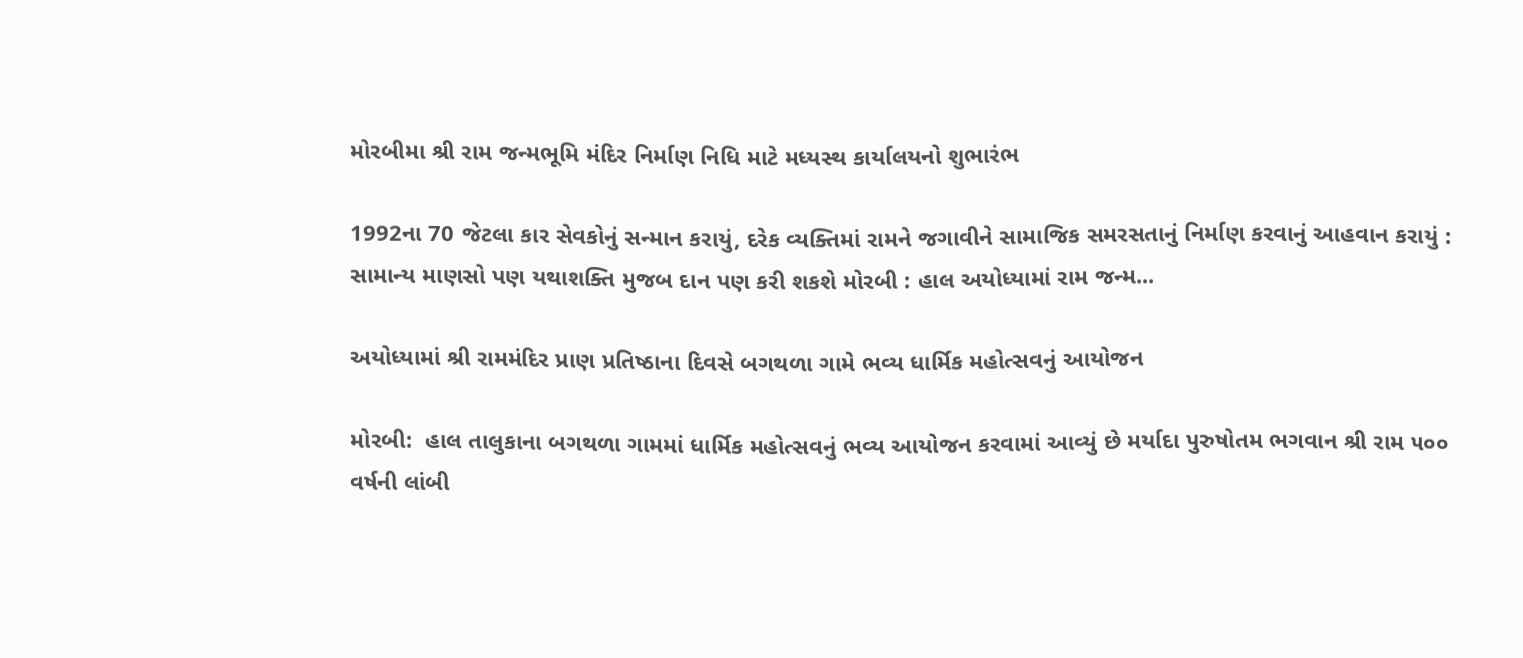મોરબીમા શ્રી રામ જન્મભૂમિ મંદિર નિર્માણ નિધિ માટે મધ્યસ્થ કાર્યાલયનો શુભારંભ

1992ના 70 જેટલા કાર સેવકોનું સન્માન કરાયું, દરેક વ્યક્તિમાં રામને જગાવીને સામાજિક સમરસતાનું નિર્માણ કરવાનું આહવાન કરાયું : સામાન્ય માણસો પણ યથાશક્તિ મુજબ દાન પણ કરી શકશે મોરબી : હાલ અયોધ્યામાં રામ જન્મ...

અયોધ્યામાં શ્રી રામમંદિર પ્રાણ પ્રતિષ્ઠાના દિવસે બગથળા ગામે ભવ્ય ધાર્મિક મહોત્સવનું આયોજન

મોરબી:  હાલ તાલુકાના બગથળા ગામમાં ધાર્મિક મહોત્સવનું ભવ્ય આયોજન કરવામાં આવ્યું છે મર્યાદા પુરુષોતમ ભગવાન શ્રી રામ ૫૦૦ વર્ષની લાંબી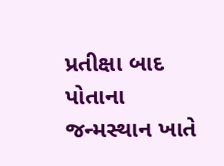પ્રતીક્ષા બાદ પોતાના જન્મસ્થાન ખાતે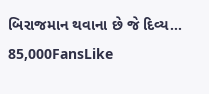બિરાજમાન થવાના છે જે દિવ્ય...
85,000FansLike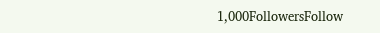1,000FollowersFollow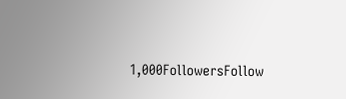1,000FollowersFollow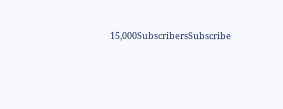15,000SubscribersSubscribe